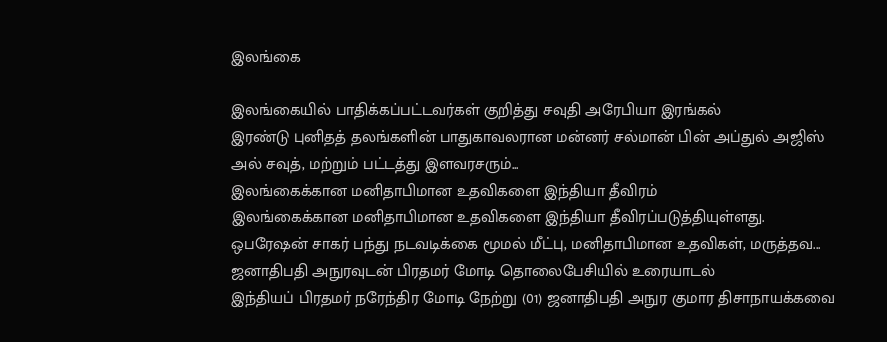இலங்கை

இலங்கையில் பாதிக்கப்பட்டவர்கள் குறித்து சவுதி அரேபியா இரங்கல்
இரண்டு புனிதத் தலங்களின் பாதுகாவலரான மன்னர் சல்மான் பின் அப்துல் அஜிஸ் அல் சவுத், மற்றும் பட்டத்து இளவரசரும்...
இலங்கைக்கான மனிதாபிமான உதவிகளை இந்தியா தீவிரம்
இலங்கைக்கான மனிதாபிமான உதவிகளை இந்தியா தீவிரப்படுத்தியுள்ளது. ஒபரேஷன் சாகர் பந்து நடவடிக்கை மூமல் மீட்பு, மனிதாபிமான உதவிகள், மருத்தவ...
ஜனாதிபதி அநுரவுடன் பிரதமர் மோடி தொலைபேசியில் உரையாடல்
இந்தியப் பிரதமர் நரேந்திர மோடி நேற்று (01) ஜனாதிபதி அநுர குமார திசாநாயக்கவை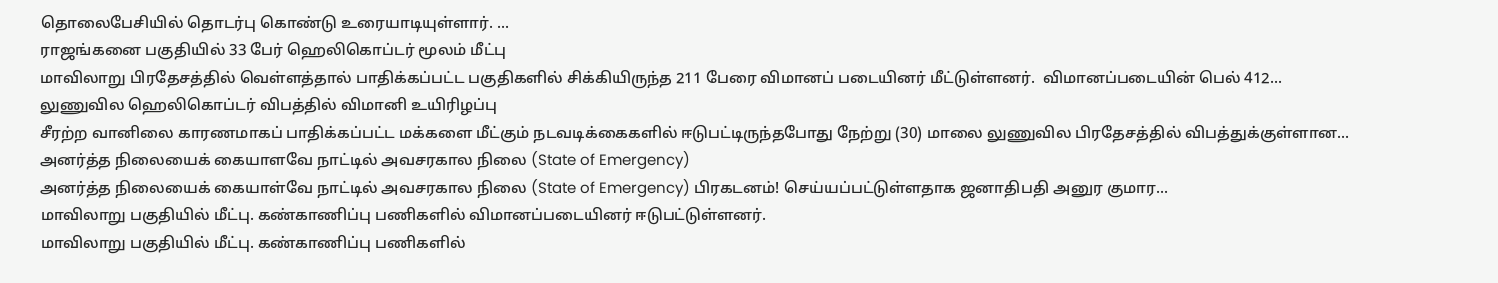தொலைபேசியில் தொடர்பு கொண்டு உரையாடியுள்ளார். ...
ராஜங்கனை பகுதியில் 33 பேர் ஹெலிகொப்டர் மூலம் மீட்பு
மாவிலாறு பிரதேசத்தில் வெள்ளத்தால் பாதிக்கப்பட்ட பகுதிகளில் சிக்கியிருந்த 211 பேரை விமானப் படையினர் மீட்டுள்ளனர்.  விமானப்படையின் பெல் 412...
லுணுவில ஹெலிகொப்டர் விபத்தில் விமானி உயிரிழப்பு
சீரற்ற வானிலை காரணமாகப் பாதிக்கப்பட்ட மக்களை மீட்கும் நடவடிக்கைகளில் ஈடுபட்டிருந்தபோது நேற்று (30) மாலை லுணுவில பிரதேசத்தில் விபத்துக்குள்ளான...
அனர்த்த நிலையைக் கையாளவே நாட்டில் அவசரகால நிலை (State of Emergency)
அனர்த்த நிலையைக் கையாள்வே நாட்டில் அவசரகால நிலை (State of Emergency) பிரகடனம்! செய்யப்பட்டுள்ளதாக ஜனாதிபதி அனுர குமார...
மாவிலாறு பகுதியில் மீட்பு. கண்காணிப்பு பணிகளில் விமானப்படையினர் ஈடுபட்டுள்ளனர்.
மாவிலாறு பகுதியில் மீட்பு. கண்காணிப்பு பணிகளில்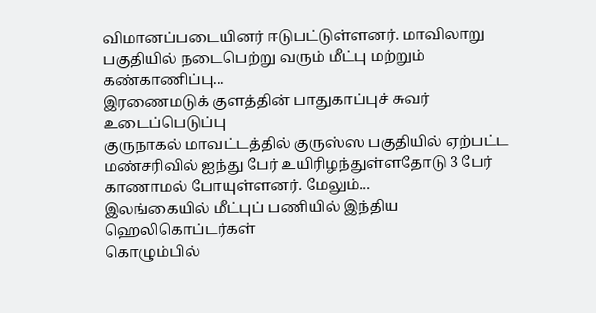விமானப்படையினர் ஈடுபட்டுள்ளனர். மாவிலாறு பகுதியில் நடைபெற்று வரும் மீட்பு மற்றும் கண்காணிப்பு...
இரணைமடுக் குளத்தின் பாதுகாப்புச் சுவர் உடைப்பெடுப்பு
குருநாகல் மாவட்டத்தில் குருஸ்ஸ பகுதியில் ஏற்பட்ட மண்சரிவில் ஐந்து பேர் உயிரிழந்துள்ளதோடு 3 பேர் காணாமல் போயுள்ளனர். மேலும்...
இலங்கையில் மீட்புப் பணியில் இந்திய ஹெலிகொப்டர்கள்
கொழும்பில்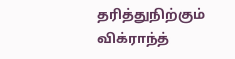தரித்துநிற்கும் விக்ராந்த்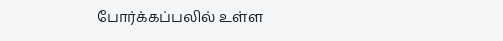போர்க்கப்பலில் உள்ள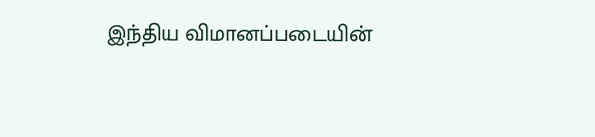இந்திய விமானப்படையின்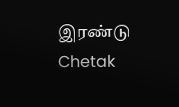இரண்டு Chetak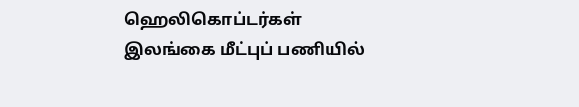ஹெலிகொப்டர்கள் இலங்கை மீட்புப் பணியில்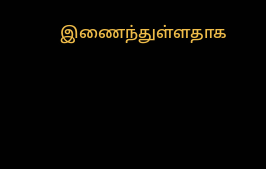இணைந்துள்ளதாக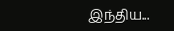இந்திய...